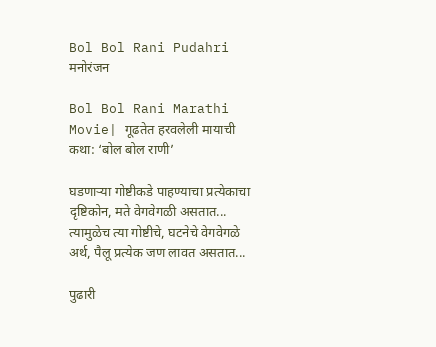Bol Bol Rani Pudahri
मनोरंजन

Bol Bol Rani Marathi Movie| गूढतेत हरवलेली मायाची कथा: ‘बोल बोल राणी’

घडणाऱ्या गोष्टीकडे पाहण्याचा प्रत्येकाचा दृष्टिकोन, मते वेगवेगळी असतात... त्यामुळेच त्या गोष्टीचे, घटनेचे वेगवेगळे अर्थ, पैलू प्रत्येक जण लावत असतात...

पुढारी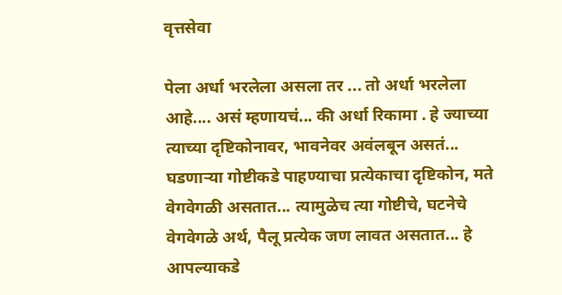वृत्तसेवा

पेला अर्धा भरलेला असला तर ... तो अर्धा भरलेला आहे.... असं म्हणायचं... की अर्धा रिकामा . हे ज्याच्या त्याच्या दृष्टिकोनावर, भावनेवर अवंलबून असतं... घडणाऱ्या गोष्टीकडे पाहण्याचा प्रत्येकाचा दृष्टिकोन, मते वेगवेगळी असतात... त्यामुळेच त्या गोष्टीचे, घटनेचे वेगवेगळे अर्थ, पैलू प्रत्येक जण लावत असतात... हे आपल्याकडे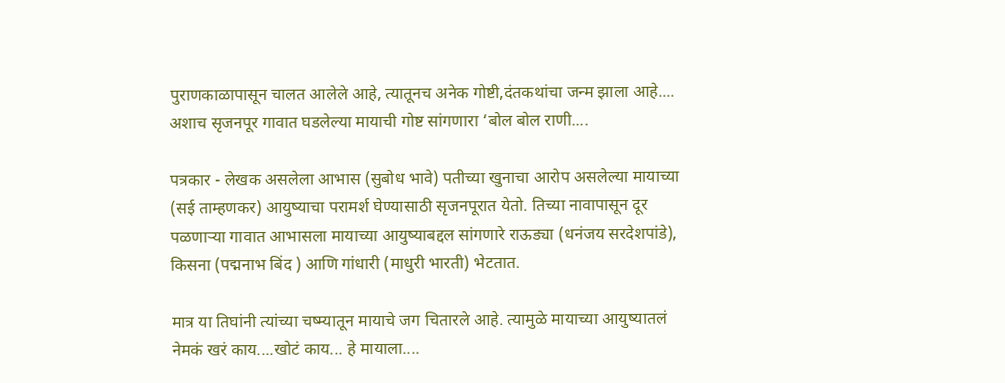पुराणकाळापासून चालत आलेले आहे, त्यातूनच अनेक गोष्टी,दंतकथांचा जन्म झाला आहे.... अशाच सृजनपूर गावात घडलेल्या मायाची गोष्ट सांगणारा ‘बोल बोल राणी....

पत्रकार - लेखक असलेला आभास (सुबोध भावे) पतीच्या खुनाचा आरोप असलेल्या मायाच्या (सई ताम्हणकर) आयुष्याचा परामर्श घेण्यासाठी सृजनपूरात येतो. तिच्या नावापासून दूर पळणाऱ्या गावात आभासला मायाच्या आयुष्याबद्दल सांगणारे राऊड्या (धनंजय सरदेशपांडे), किसना (पद्मनाभ बिंद ) आणि गांधारी (माधुरी भारती) भेटतात.

मात्र या तिघांनी त्यांच्या चष्म्यातून मायाचे जग चितारले आहे. त्यामुळे मायाच्या आयुष्यातलं नेमकं खरं काय....खोटं काय... हे मायाला....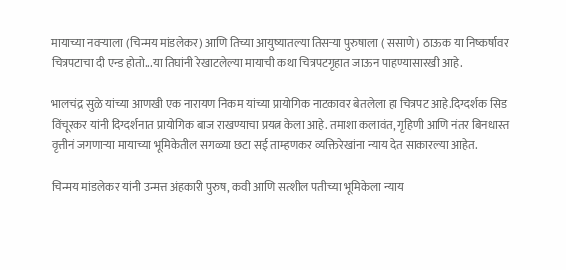मायाच्या नवऱ्याला (चिन्मय मांडलेकर) आणि तिच्या आयुष्यातल्या तिसऱ्या पुरुषाला ( ससाणे) ठाऊक या निष्कर्षावर चित्रपटाचा दी एन्ड होतो...या तिघांनी रेखाटलेल्या मायाची कथा चित्रपटगृहात जाऊन पाहण्यासारखी आहे.

भालचंद्र सुळे यांच्या आणखी एक नारायण निकम यांच्या प्रायोगिक नाटकावर बेतलेला हा चित्रपट आहे.दिग्दर्शक सिड विंचूरकर यांनी दिग्दर्शनात प्रायोगिक बाज राखण्याचा प्रयत्न केला आहे. तमाशा कलावंत, गृहिणी आणि नंतर बिनधास्त वृत्तीनं जगणाऱ्या मायाच्या भूमिकेतील सगळ्या छटा सई ताम्हणकर व्यक्तिरेखांना न्याय देत साकारल्या आहेत.

चिन्मय मांडलेकर यांनी उन्मत्त अंहकारी पुरुष, कवी आणि सत्शील पतीच्या भूमिकेला न्याय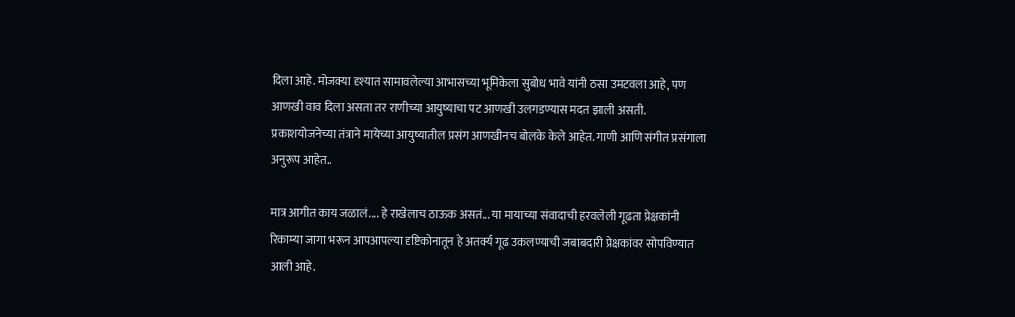दिला आहे. मोजक्या दृश्यात सामावलेल्या आभासच्या भूमिकेला सुबोध भावे यांनी ठसा उमटवला आहे, पण आणखी वाव दिला असता तर राणीच्या आयुष्याचा पट आणखी उलगडण्यास मदत झाली असती. प्रकाशयोजनेच्या तंत्राने मायेच्या आयुष्यातील प्रसंग आणखीनच बोलके केले आहेत. गाणी आणि संगीत प्रसंगाला अनुरूप आहेत..

मात्र आगीत काय जळालं.... हे राखेलाच ठाऊक असतं... या मायाच्या संवादाची हरवलेली गूढता प्रेक्षकांनी रिकाम्या जागा भरून आपआपल्या दृष्टिकोनातून हे अतर्क्य गूढ उकलण्याची जबाबदारी प्रेक्षकांवर सोपविण्यात आली आहे.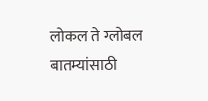लोकल ते ग्लोबल बातम्यांसाठी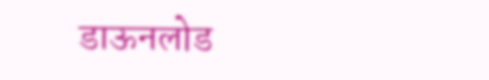डाऊनलोड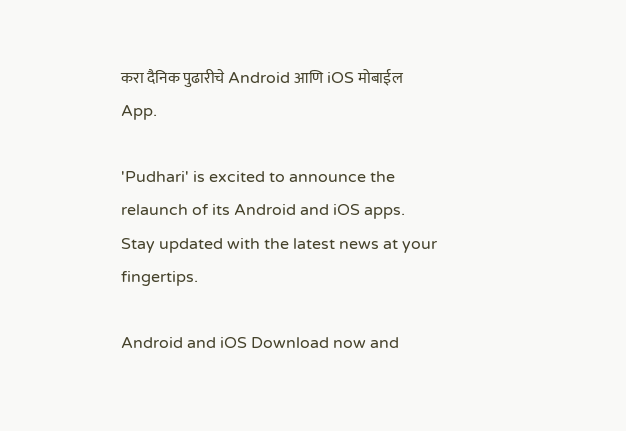करा दैनिक पुढारीचे Android आणि iOS मोबाईल App.

'Pudhari' is excited to announce the relaunch of its Android and iOS apps. Stay updated with the latest news at your fingertips.

Android and iOS Download now and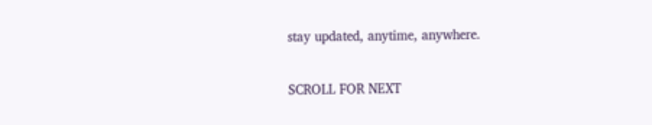stay updated, anytime, anywhere.

SCROLL FOR NEXT